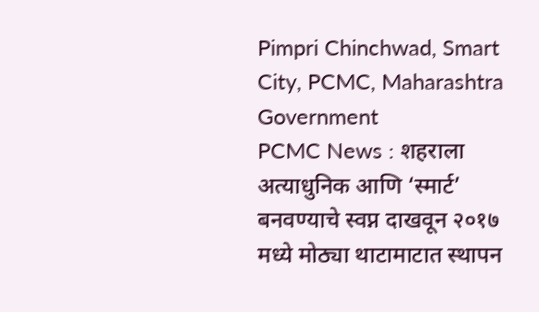Pimpri Chinchwad, Smart City, PCMC, Maharashtra Government
PCMC News : शहराला अत्याधुनिक आणि ‘स्मार्ट’ बनवण्याचे स्वप्न दाखवून २०१७ मध्ये मोठ्या थाटामाटात स्थापन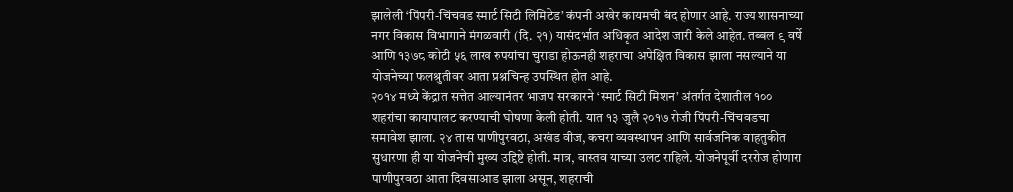झालेली ‘पिंपरी-चिंचवड स्मार्ट सिटी लिमिटेड’ कंपनी अखेर कायमची बंद होणार आहे. राज्य शासनाच्या नगर विकास विभागाने मंगळवारी (दि. २१) यासंदर्भात अधिकृत आदेश जारी केले आहेत. तब्बल ९ वर्षे आणि १३७८ कोटी ५६ लाख रुपयांचा चुराडा होऊनही शहराचा अपेक्षित विकास झाला नसल्याने या योजनेच्या फलश्रुतीवर आता प्रश्नचिन्ह उपस्थित होत आहे.
२०१४ मध्ये केंद्रात सत्तेत आल्यानंतर भाजप सरकारने ‘स्मार्ट सिटी मिशन’ अंतर्गत देशातील १०० शहरांचा कायापालट करण्याची घोषणा केली होती. यात १३ जुलै २०१७ रोजी पिंपरी-चिंचवडचा समावेश झाला. २४ तास पाणीपुरवठा, अखंड वीज, कचरा व्यवस्थापन आणि सार्वजनिक वाहतुकीत सुधारणा ही या योजनेची मुख्य उद्दिष्टे होती. मात्र, वास्तव याच्या उलट राहिले. योजनेपूर्वी दररोज होणारा पाणीपुरवठा आता दिवसाआड झाला असून, शहराची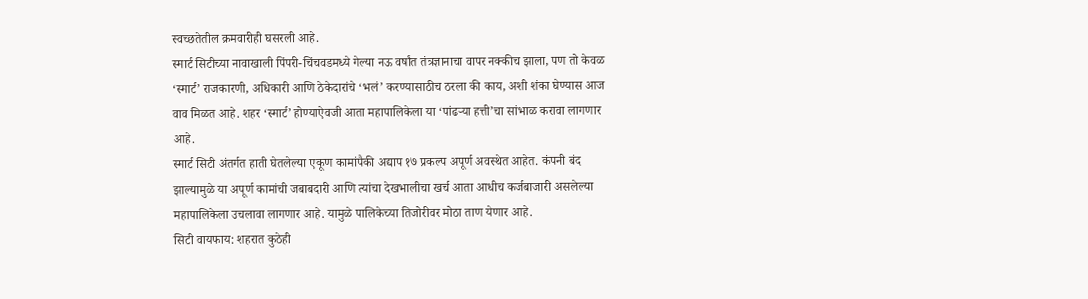स्वच्छतेतील क्रमवारीही घसरली आहे.
स्मार्ट सिटीच्या नावाखाली पिंपरी-चिंचवडमध्ये गेल्या नऊ वर्षांत तंत्रज्ञानाचा वापर नक्कीच झाला, पण तो केवळ ‘स्मार्ट’ राजकारणी, अधिकारी आणि ठेकेदारांचे ‘भलं’ करण्यासाठीच ठरला की काय, अशी शंका घेण्यास आज वाव मिळत आहे. शहर ‘स्मार्ट’ होण्याऐवजी आता महापालिकेला या ‘पांढऱ्या हत्ती’चा सांभाळ करावा लागणार आहे.
स्मार्ट सिटी अंतर्गत हाती घेतलेल्या एकूण कामांपैकी अद्याप १७ प्रकल्प अपूर्ण अवस्थेत आहेत. कंपनी बंद झाल्यामुळे या अपूर्ण कामांची जबाबदारी आणि त्यांचा देखभालीचा खर्च आता आधीच कर्जबाजारी असलेल्या महापालिकेला उचलावा लागणार आहे. यामुळे पालिकेच्या तिजोरीवर मोठा ताण येणार आहे.
सिटी वायफाय: शहरात कुठेही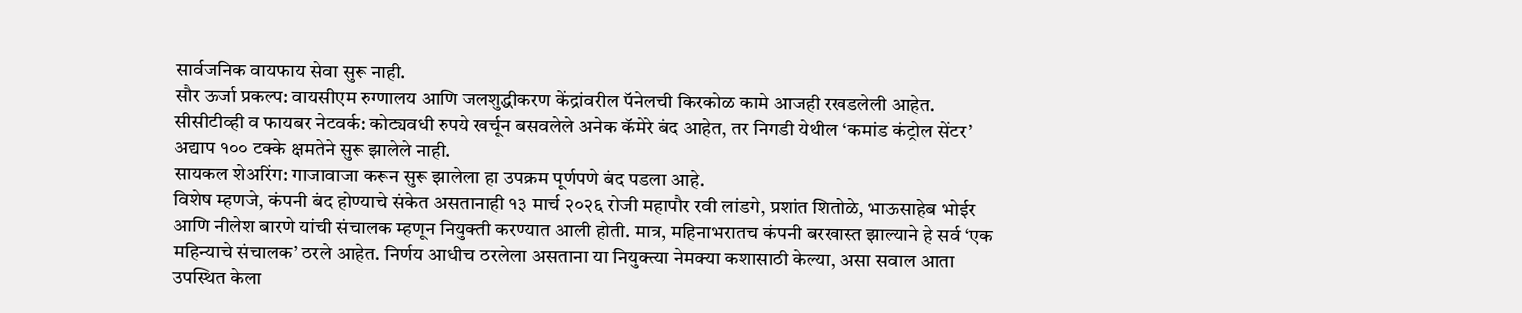सार्वजनिक वायफाय सेवा सुरू नाही.
सौर ऊर्जा प्रकल्प: वायसीएम रुग्णालय आणि जलशुद्धीकरण केंद्रांवरील पॅनेलची किरकोळ कामे आजही रखडलेली आहेत.
सीसीटीव्ही व फायबर नेटवर्क: कोट्यवधी रुपये खर्चून बसवलेले अनेक कॅमेरे बंद आहेत, तर निगडी येथील ‘कमांड कंट्रोल सेंटर’ अद्याप १०० टक्के क्षमतेने सुरू झालेले नाही.
सायकल शेअरिंग: गाजावाजा करून सुरू झालेला हा उपक्रम पूर्णपणे बंद पडला आहे.
विशेष म्हणजे, कंपनी बंद होण्याचे संकेत असतानाही १३ मार्च २०२६ रोजी महापौर रवी लांडगे, प्रशांत शितोळे, भाऊसाहेब भोईर आणि नीलेश बारणे यांची संचालक म्हणून नियुक्ती करण्यात आली होती. मात्र, महिनाभरातच कंपनी बरखास्त झाल्याने हे सर्व ‘एक महिन्याचे संचालक’ ठरले आहेत. निर्णय आधीच ठरलेला असताना या नियुक्त्या नेमक्या कशासाठी केल्या, असा सवाल आता उपस्थित केला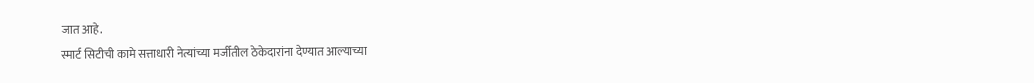जात आहे.
स्मार्ट सिटीची कामे सत्ताधारी नेत्यांच्या मर्जीतील ठेकेदारांना देण्यात आल्याच्या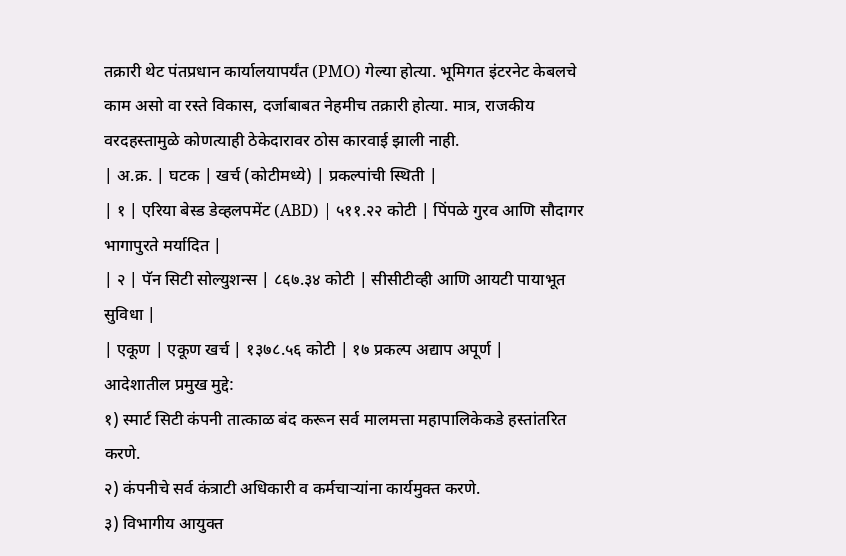तक्रारी थेट पंतप्रधान कार्यालयापर्यंत (PMO) गेल्या होत्या. भूमिगत इंटरनेट केबलचे काम असो वा रस्ते विकास, दर्जाबाबत नेहमीच तक्रारी होत्या. मात्र, राजकीय वरदहस्तामुळे कोणत्याही ठेकेदारावर ठोस कारवाई झाली नाही.
| अ.क्र. | घटक | खर्च (कोटीमध्ये) | प्रकल्पांची स्थिती |
| १ | एरिया बेस्ड डेव्हलपमेंट (ABD) | ५११.२२ कोटी | पिंपळे गुरव आणि सौदागर भागापुरते मर्यादित |
| २ | पॅन सिटी सोल्युशन्स | ८६७.३४ कोटी | सीसीटीव्ही आणि आयटी पायाभूत सुविधा |
| एकूण | एकूण खर्च | १३७८.५६ कोटी | १७ प्रकल्प अद्याप अपूर्ण |
आदेशातील प्रमुख मुद्दे:
१) स्मार्ट सिटी कंपनी तात्काळ बंद करून सर्व मालमत्ता महापालिकेकडे हस्तांतरित करणे.
२) कंपनीचे सर्व कंत्राटी अधिकारी व कर्मचाऱ्यांना कार्यमुक्त करणे.
३) विभागीय आयुक्त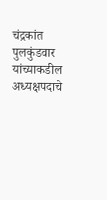चंद्रकांत पुलकुंडवार यांच्याकडील अध्यक्षपदाचे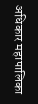अधिकार महापालिका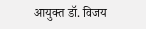आयुक्त डॉ. विजय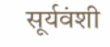सूर्यवंशी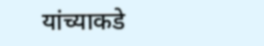यांच्याकडे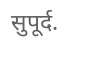सुपूर्द.